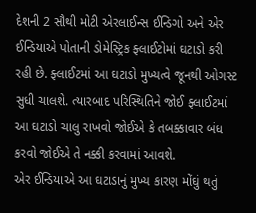દેશની 2 સૌથી મોટી એરલાઈન્સ ઈન્ડિગો અને એર ઈન્ડિયાએ પોતાની ડોમેસ્ટ્રિક ફ્લાઈટોમાં ઘટાડો કરી રહી છે. ફ્લાઈટમાં આ ઘટાડો મુખ્યત્વે જૂનથી ઓગસ્ટ સુધી ચાલશે. ત્યારબાદ પરિસ્થિતિને જોઈ ફ્લાઈટમાં આ ઘટાડો ચાલુ રાખવો જોઈએ કે તબક્કાવાર બંધ કરવો જોઈએ તે નક્કી કરવામાં આવશે.
એર ઈન્ડિયાએ આ ઘટાડાનું મુખ્ય કારણ મોંઘું થતું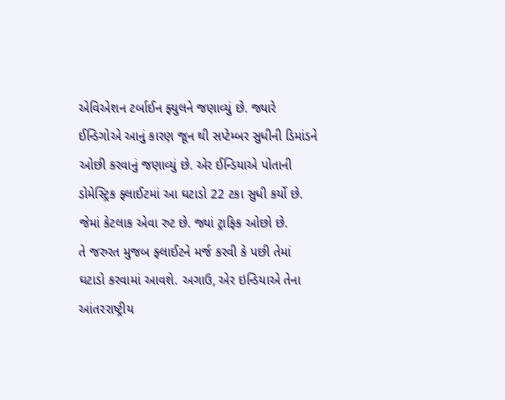એવિએશન ટર્બાઈન ફ્યુલને જણાવ્યું છે. જ્યારે ઈન્ડિગોએ આનું કારણ જૂન થી સપ્ટેમ્બર સુધીની ડિમાંડને ઓછી કરવાનું જણાવ્યું છે. એર ઈન્ડિયાએ પોતાની ડોમેસ્ટ્રિક ફ્લાઈટમાં આ ઘટાડો 22 ટકા સુધી કર્યો છે. જેમાં કેટલાક એવા રુટ છે. જ્યાં ટ્રાફિક ઓછો છે.
તે જરુરત મુજબ ફ્લાઈટને મર્જ કરવી કે પછી તેમાં ઘટાડો કરવામાં આવશે. અગાઉ, એર ઇન્ડિયાએ તેના આંતરરાષ્ટ્રીય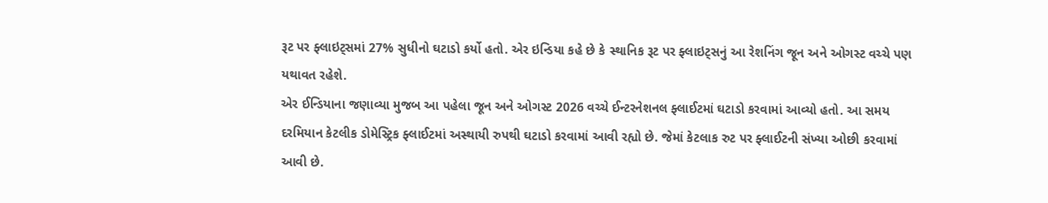રૂટ પર ફ્લાઇટ્સમાં 27% સુધીનો ઘટાડો કર્યો હતો. એર ઇન્ડિયા કહે છે કે સ્થાનિક રૂટ પર ફ્લાઇટ્સનું આ રેશનિંગ જૂન અને ઓગસ્ટ વચ્ચે પણ યથાવત રહેશે.
એર ઈન્ડિયાના જણાવ્યા મુજબ આ પહેલા જૂન અને ઓગસ્ટ 2026 વચ્ચે ઈન્ટરનેશનલ ફ્લાઈટમાં ઘટાડો કરવામાં આવ્યો હતો. આ સમય દરમિયાન કેટલીક ડોમેસ્ટ્રિક ફ્લાઈટમાં અસ્થાયી રુપથી ઘટાડો કરવામાં આવી રહ્યો છે. જેમાં કેટલાક રુટ પર ફ્લાઈટની સંખ્યા ઓછી કરવામાં આવી છે.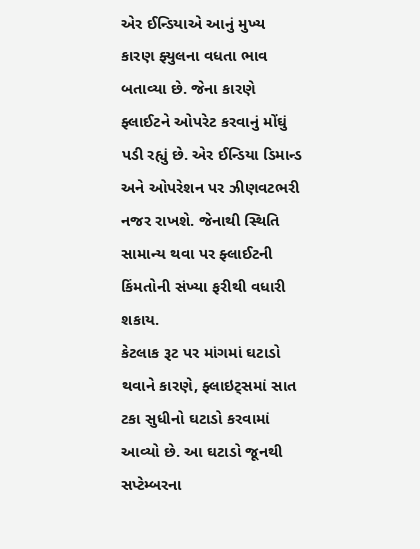એર ઈન્ડિયાએ આનું મુખ્ય કારણ ફ્યુલના વધતા ભાવ બતાવ્યા છે. જેના કારણે ફ્લાઈટને ઓપરેટ કરવાનું મોંઘું પડી રહ્યું છે. એર ઈન્ડિયા ડિમાન્ડ અને ઓપરેશન પર ઝીણવટભરી નજર રાખશે. જેનાથી સ્થિતિ સામાન્ય થવા પર ફ્લાઈટની કિંમતોની સંખ્યા ફરીથી વધારી શકાય.
કેટલાક રૂટ પર માંગમાં ઘટાડો થવાને કારણે, ફ્લાઇટ્સમાં સાત ટકા સુધીનો ઘટાડો કરવામાં આવ્યો છે. આ ઘટાડો જૂનથી સપ્ટેમ્બરના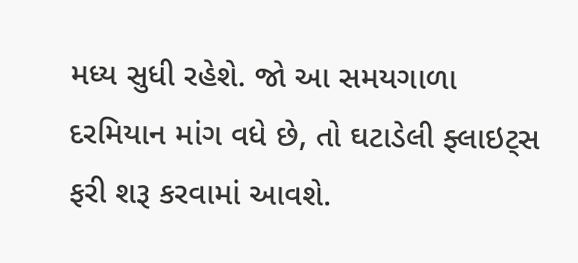મધ્ય સુધી રહેશે. જો આ સમયગાળા દરમિયાન માંગ વધે છે, તો ઘટાડેલી ફ્લાઇટ્સ ફરી શરૂ કરવામાં આવશે.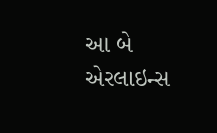આ બે એરલાઇન્સ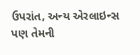ઉપરાંત, અન્ય એરલાઇન્સ પણ તેમની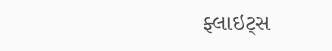ફ્લાઇટ્સ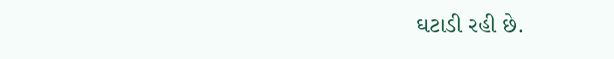ઘટાડી રહી છે.